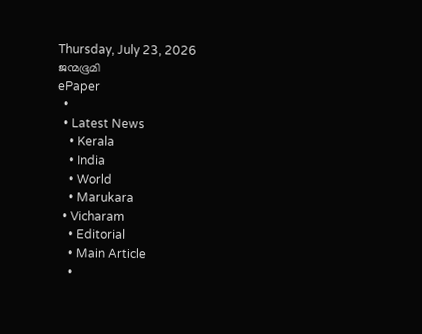Thursday, July 23, 2026
ജന്മഭൂമി
ePaper
  •
  • Latest News
    • Kerala
    • India
    • World
    • Marukara
  • Vicharam
    • Editorial
    • Main Article
    •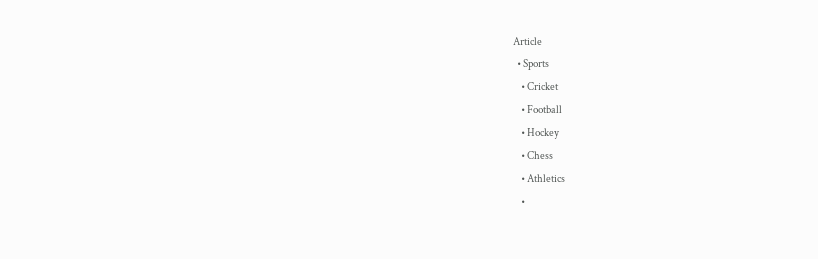Article
  • Sports
    • Cricket
    • Football
    • Hockey
    • Chess
    • Athletics
    •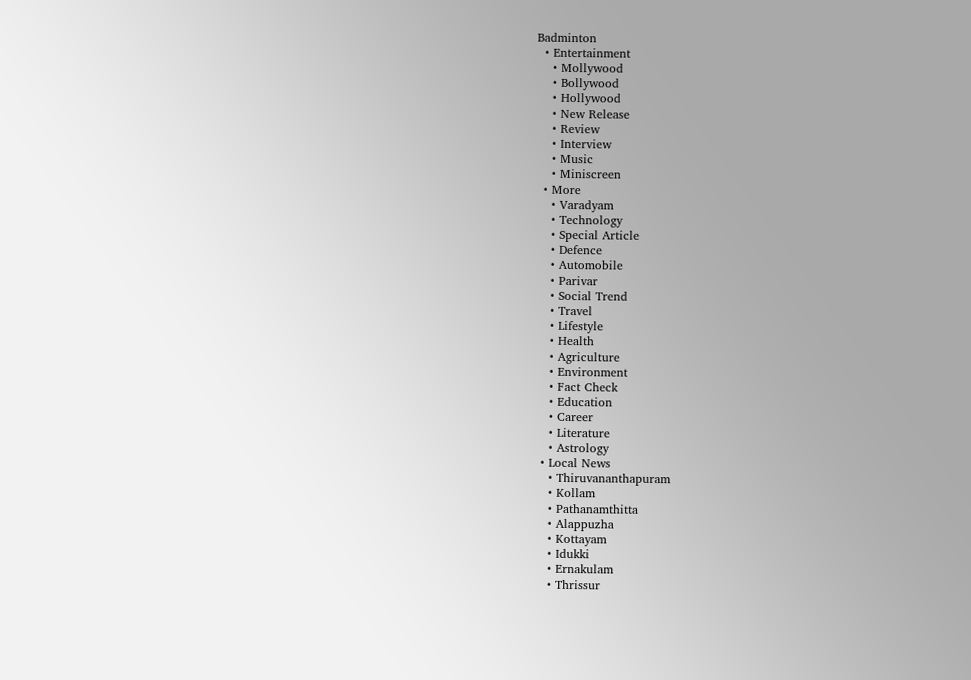Badminton
  • Entertainment
    • Mollywood
    • Bollywood
    • Hollywood
    • New Release
    • Review
    • Interview
    • Music
    • Miniscreen
  • More
    • Varadyam
    • Technology
    • Special Article
    • Defence
    • Automobile
    • Parivar
    • Social Trend
    • Travel
    • Lifestyle
    • Health
    • Agriculture
    • Environment
    • Fact Check
    • Education
    • Career
    • Literature
    • Astrology
  • Local News
    • Thiruvananthapuram
    • Kollam
    • Pathanamthitta
    • Alappuzha
    • Kottayam
    • Idukki
    • Ernakulam
    • Thrissur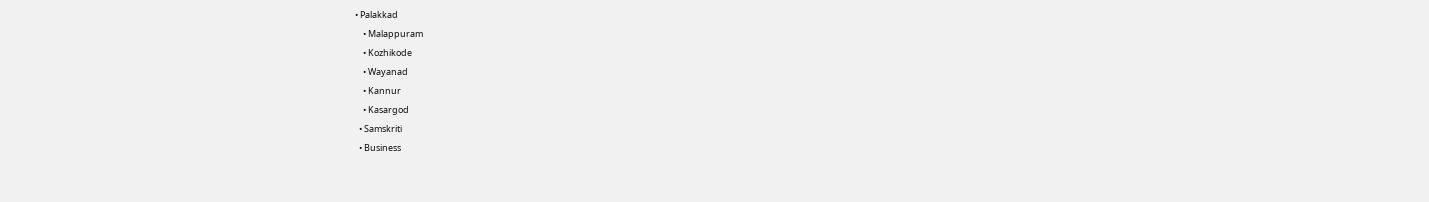• Palakkad
    • Malappuram
    • Kozhikode
    • Wayanad
    • Kannur
    • Kasargod
  • Samskriti
  • Business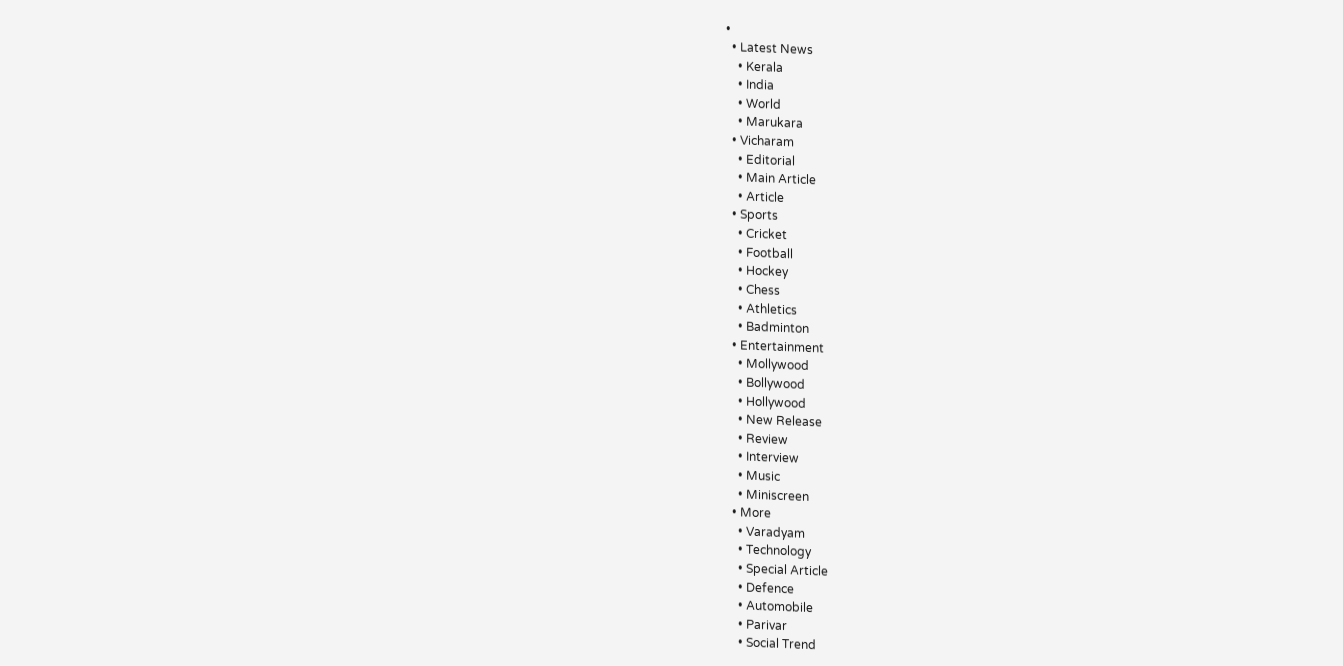•
  • Latest News
    • Kerala
    • India
    • World
    • Marukara
  • Vicharam
    • Editorial
    • Main Article
    • Article
  • Sports
    • Cricket
    • Football
    • Hockey
    • Chess
    • Athletics
    • Badminton
  • Entertainment
    • Mollywood
    • Bollywood
    • Hollywood
    • New Release
    • Review
    • Interview
    • Music
    • Miniscreen
  • More
    • Varadyam
    • Technology
    • Special Article
    • Defence
    • Automobile
    • Parivar
    • Social Trend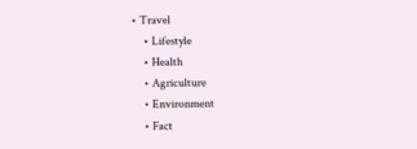• Travel
    • Lifestyle
    • Health
    • Agriculture
    • Environment
    • Fact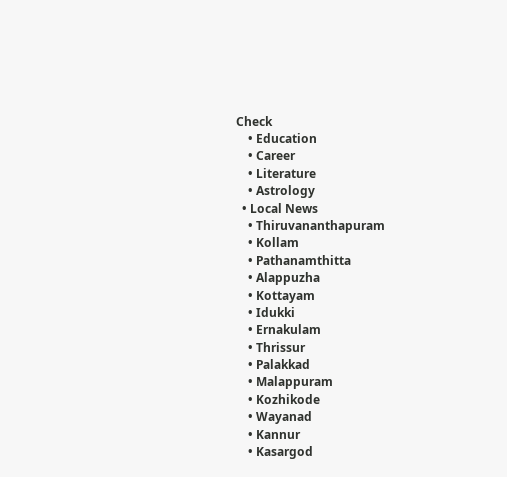Check
    • Education
    • Career
    • Literature
    • Astrology
  • Local News
    • Thiruvananthapuram
    • Kollam
    • Pathanamthitta
    • Alappuzha
    • Kottayam
    • Idukki
    • Ernakulam
    • Thrissur
    • Palakkad
    • Malappuram
    • Kozhikode
    • Wayanad
    • Kannur
    • Kasargod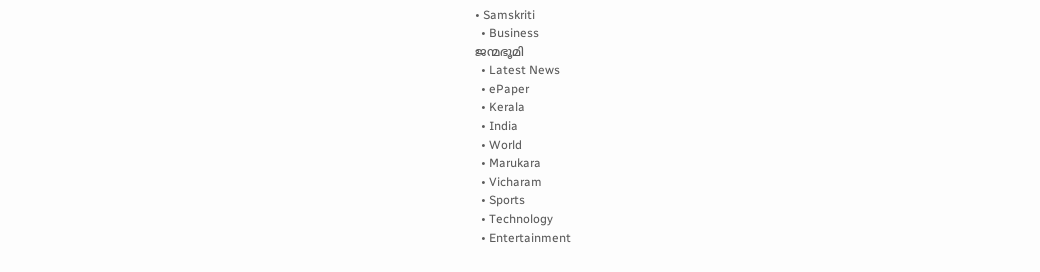• Samskriti
  • Business
ജന്മഭൂമി
  • Latest News
  • ePaper
  • Kerala
  • India
  • World
  • Marukara
  • Vicharam
  • Sports
  • Technology
  • Entertainment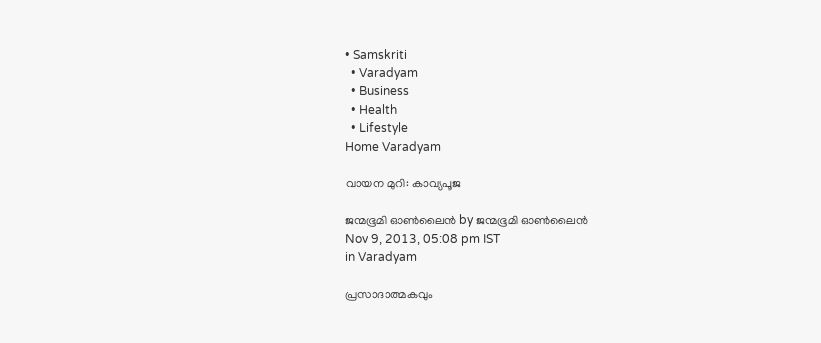• Samskriti
  • Varadyam
  • Business
  • Health
  • Lifestyle
Home Varadyam

വായന മുറി: കാവ്യപൂജ

ജന്മഭൂമി ഓണ്‍ലൈന്‍ by ജന്മഭൂമി ഓണ്‍ലൈന്‍
Nov 9, 2013, 05:08 pm IST
in Varadyam

പ്രസാദാത്മകവും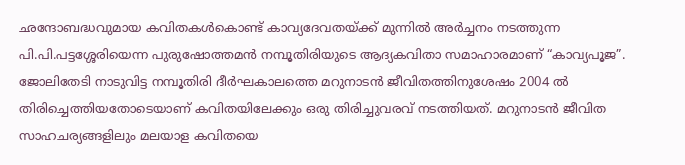ഛന്ദോബദ്ധവുമായ കവിതകള്‍കൊണ്ട്‌ കാവ്യദേവതയ്‌ക്ക്‌ മുന്നില്‍ അര്‍ച്ചനം നടത്തുന്ന പി.പി.പട്ടശ്ശേരിയെന്ന പുരുഷോത്തമന്‍ നമ്പൂതിരിയുടെ ആദ്യകവിതാ സമാഹാരമാണ്‌ “കാവ്യപൂജ”. ജോലിതേടി നാടുവിട്ട നമ്പൂതിരി ദീര്‍ഘകാലത്തെ മറുനാടന്‍ ജീവിതത്തിനുശേഷം 2004 ല്‍ തിരിച്ചെത്തിയതോടെയാണ്‌ കവിതയിലേക്കും ഒരു തിരിച്ചുവരവ്‌ നടത്തിയത്‌. മറുനാടന്‍ ജീവിത സാഹചര്യങ്ങളിലും മലയാള കവിതയെ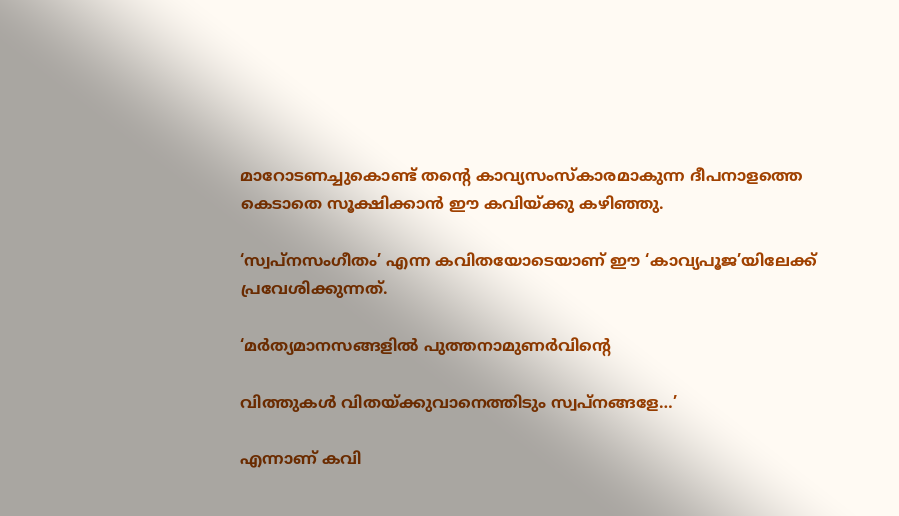മാറോടണച്ചുകൊണ്ട്‌ തന്റെ കാവ്യസംസ്കാരമാകുന്ന ദീപനാളത്തെ കെടാതെ സൂക്ഷിക്കാന്‍ ഈ കവിയ്‌ക്കു കഴിഞ്ഞു.

‘സ്വപ്നസംഗീതം’ എന്ന കവിതയോടെയാണ്‌ ഈ ‘കാവ്യപൂജ’യിലേക്ക്‌ പ്രവേശിക്കുന്നത്‌.

‘മര്‍ത്യമാനസങ്ങളില്‍ പുത്തനാമുണര്‍വിന്റെ

വിത്തുകള്‍ വിതയ്‌ക്കുവാനെത്തിടും സ്വപ്നങ്ങളേ…’

എന്നാണ്‌ കവി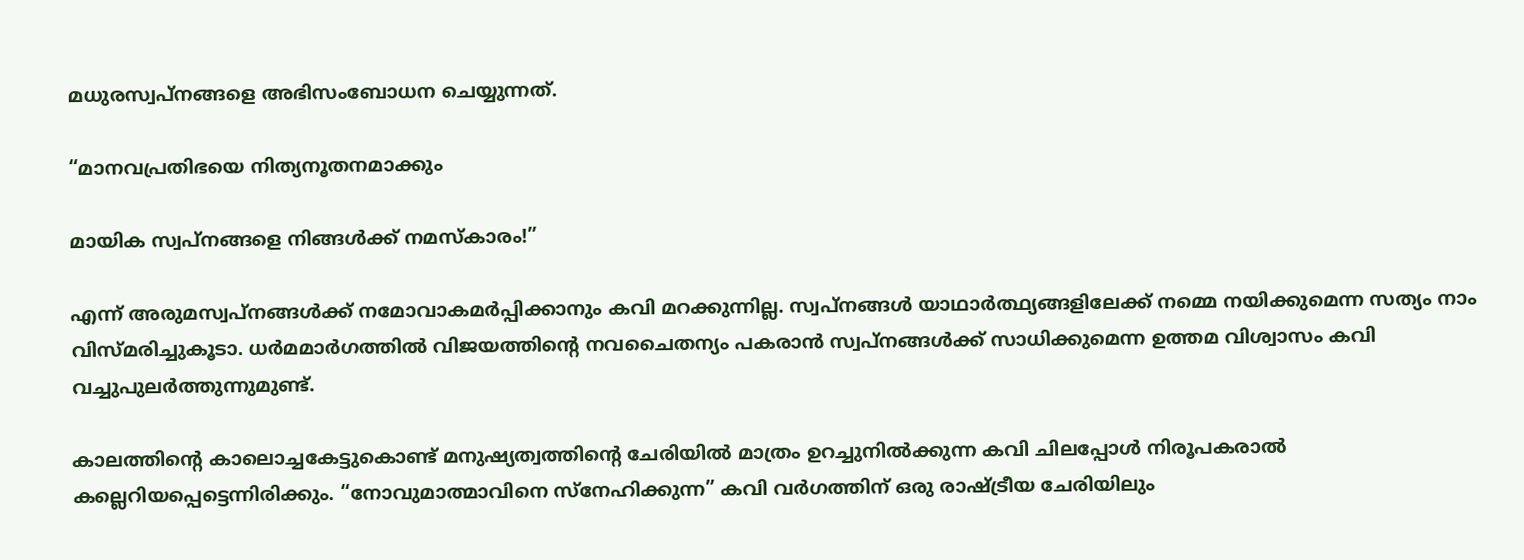മധുരസ്വപ്നങ്ങളെ അഭിസംബോധന ചെയ്യുന്നത്‌.

“മാനവപ്രതിഭയെ നിത്യനൂതനമാക്കും

മായിക സ്വപ്നങ്ങളെ നിങ്ങള്‍ക്ക്‌ നമസ്കാരം!”

എന്ന്‌ അരുമസ്വപ്നങ്ങള്‍ക്ക്‌ നമോവാകമര്‍പ്പിക്കാനും കവി മറക്കുന്നില്ല. സ്വപ്നങ്ങള്‍ യാഥാര്‍ത്ഥ്യങ്ങളിലേക്ക്‌ നമ്മെ നയിക്കുമെന്ന സത്യം നാം വിസ്മരിച്ചുകൂടാ. ധര്‍മമാര്‍ഗത്തില്‍ വിജയത്തിന്റെ നവചൈതന്യം പകരാന്‍ സ്വപ്നങ്ങള്‍ക്ക്‌ സാധിക്കുമെന്ന ഉത്തമ വിശ്വാസം കവി വച്ചുപുലര്‍ത്തുന്നുമുണ്ട്‌.

കാലത്തിന്റെ കാലൊച്ചകേട്ടുകൊണ്ട്‌ മനുഷ്യത്വത്തിന്റെ ചേരിയില്‍ മാത്രം ഉറച്ചുനില്‍ക്കുന്ന കവി ചിലപ്പോള്‍ നിരൂപകരാല്‍ കല്ലെറിയപ്പെട്ടെന്നിരിക്കും. “നോവുമാത്മാവിനെ സ്നേഹിക്കുന്ന” കവി വര്‍ഗത്തിന്‌ ഒരു രാഷ്‌ട്രീയ ചേരിയിലും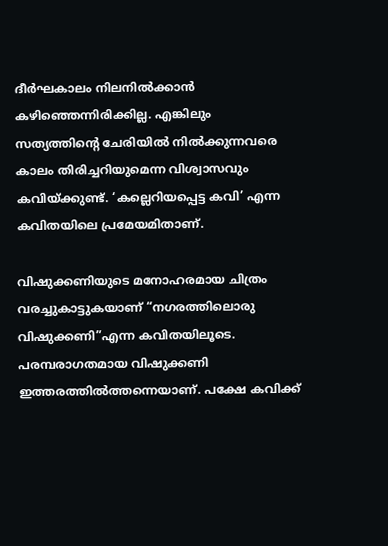ദീര്‍ഘകാലം നിലനില്‍ക്കാന്‍ കഴിഞ്ഞെന്നിരിക്കില്ല. എങ്കിലും സത്യത്തിന്റെ ചേരിയില്‍ നില്‍ക്കുന്നവരെ കാലം തിരിച്ചറിയുമെന്ന വിശ്വാസവും കവിയ്‌ക്കുണ്ട്‌. ‘കല്ലെറിയപ്പെട്ട കവി’ എന്ന കവിതയിലെ പ്രമേയമിതാണ്‌.

വിഷുക്കണിയുടെ മനോഹരമായ ചിത്രം വരച്ചുകാട്ടുകയാണ്‌ “നഗരത്തിലൊരു വിഷുക്കണി”എന്ന കവിതയിലൂടെ. പരമ്പരാഗതമായ വിഷുക്കണി ഇത്തരത്തില്‍ത്തന്നെയാണ്‌. പക്ഷേ കവിക്ക്‌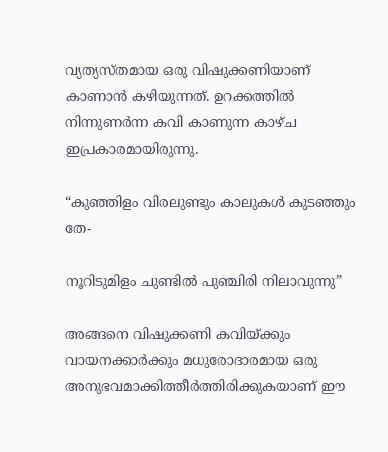വ്യത്യസ്തമായ ഒരു വിഷുക്കണിയാണ്‌ കാണാന്‍ കഴിയുന്നത്‌. ഉറക്കത്തില്‍ നിന്നുണര്‍ന്ന കവി കാണുന്ന കാഴ്ച ഇപ്രകാരമായിരുന്നു.

“കുഞ്ഞിളം വിരലുണ്ടും കാലുകള്‍ കുടഞ്ഞും തേ-

നൂറിടുമിളം ചുണ്ടില്‍ പുഞ്ചിരി നിലാവുന്നു”

അങ്ങനെ വിഷുക്കണി കവിയ്‌ക്കും വായനക്കാര്‍ക്കും മധുരോദാരമായ ഒരു അനുഭവമാക്കിത്തീര്‍ത്തിരിക്കുകയാണ്‌ ഈ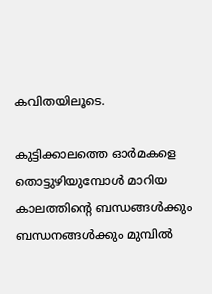കവിതയിലൂടെ.

കുട്ടിക്കാലത്തെ ഓര്‍മകളെ തൊട്ടുഴിയുമ്പോള്‍ മാറിയ കാലത്തിന്റെ ബന്ധങ്ങള്‍ക്കും ബന്ധനങ്ങള്‍ക്കും മുമ്പില്‍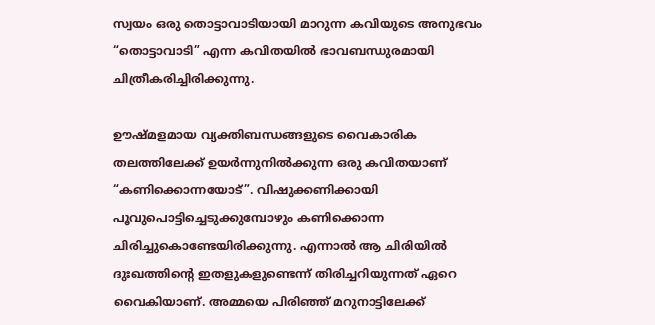സ്വയം ഒരു തൊട്ടാവാടിയായി മാറുന്ന കവിയുടെ അനുഭവം “തൊട്ടാവാടി” എന്ന കവിതയില്‍ ഭാവബന്ധുരമായി ചിത്രീകരിച്ചിരിക്കുന്നു.

ഊഷ്മളമായ വ്യക്തിബന്ധങ്ങളുടെ വൈകാരിക തലത്തിലേക്ക്‌ ഉയര്‍ന്നുനില്‍ക്കുന്ന ഒരു കവിതയാണ്‌ “കണിക്കൊന്നയോട്‌”. വിഷുക്കണിക്കായി പൂവുപൊട്ടിച്ചെടുക്കുമ്പോഴും കണിക്കൊന്ന ചിരിച്ചുകൊണ്ടേയിരിക്കുന്നു. എന്നാല്‍ ആ ചിരിയില്‍ ദുഃഖത്തിന്റെ ഇതളുകളുണ്ടെന്ന്‌ തിരിച്ചറിയുന്നത്‌ ഏറെ വൈകിയാണ്‌. അമ്മയെ പിരിഞ്ഞ്‌ മറുനാട്ടിലേക്ക്‌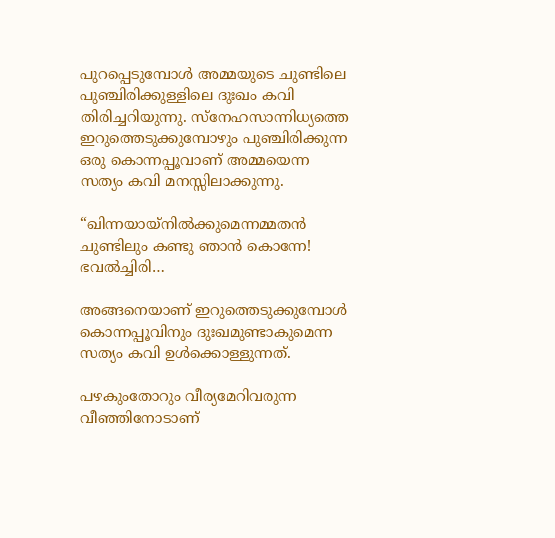പുറപ്പെടുമ്പോള്‍ അമ്മയുടെ ചുണ്ടിലെ പുഞ്ചിരിക്കുള്ളിലെ ദുഃഖം കവി തിരിച്ചറിയുന്നു. സ്നേഹസാന്നിധ്യത്തെ ഇറുത്തെടുക്കുമ്പോഴും പുഞ്ചിരിക്കുന്ന ഒരു കൊന്നപ്പൂവാണ്‌ അമ്മയെന്ന സത്യം കവി മനസ്സിലാക്കുന്നു.

“ഖിന്നയായ്നില്‍ക്കുമെന്നമ്മതന്‍ ചുണ്ടിലും കണ്ടു ഞാന്‍ കൊന്നേ! ഭവല്‍ച്ചിരി…

അങ്ങനെയാണ്‌ ഇറുത്തെടുക്കുമ്പോള്‍ കൊന്നപ്പൂവിനും ദുഃഖമുണ്ടാകുമെന്ന സത്യം കവി ഉള്‍ക്കൊള്ളുന്നത്‌.

പഴകുംതോറും വീര്യമേറിവരുന്ന വീഞ്ഞിനോടാണ്‌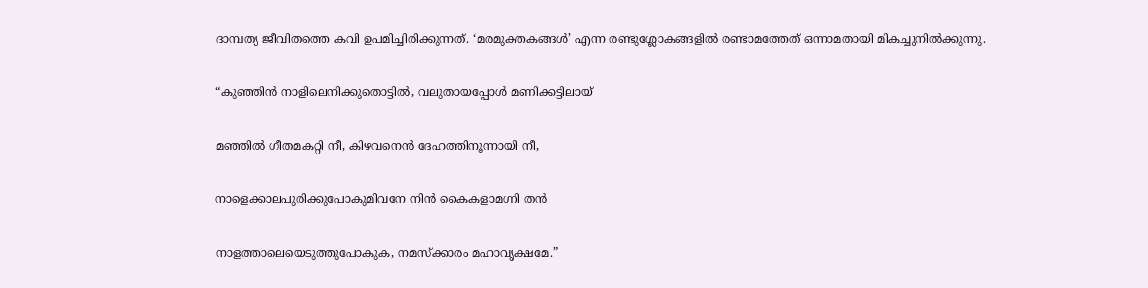ദാമ്പത്യ ജീവിതത്തെ കവി ഉപമിച്ചിരിക്കുന്നത്‌. ‘മരമുക്തകങ്ങള്‍’ എന്ന രണ്ടുശ്ലോകങ്ങളില്‍ രണ്ടാമത്തേത്‌ ഒന്നാമതായി മികച്ചുനില്‍ക്കുന്നു.

“കുഞ്ഞിന്‍ നാളിലെനിക്കുതൊട്ടില്‍, വലുതായപ്പോള്‍ മണിക്കട്ടിലായ്‌

മഞ്ഞില്‍ ഗീതമകറ്റി നീ, കിഴവനെന്‍ ദേഹത്തിനൂന്നായി നീ,

നാളെക്കാലപുരിക്കുപോകുമിവനേ നിന്‍ കൈകളാമഗ്നി തന്‍

നാളത്താലെയെടുത്തുപോകുക, നമസ്ക്കാരം മഹാവൃക്ഷമേ.”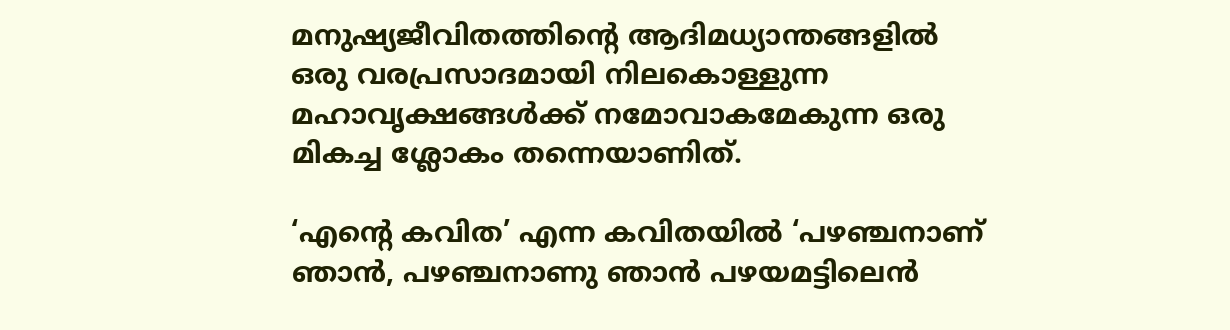മനുഷ്യജീവിതത്തിന്റെ ആദിമധ്യാന്തങ്ങളില്‍ ഒരു വരപ്രസാദമായി നിലകൊള്ളുന്ന മഹാവൃക്ഷങ്ങള്‍ക്ക്‌ നമോവാകമേകുന്ന ഒരു മികച്ച ശ്ലോകം തന്നെയാണിത്‌.

‘എന്റെ കവിത’ എന്ന കവിതയില്‍ ‘പഴഞ്ചനാണ്‌ ഞാന്‍, പഴഞ്ചനാണു ഞാന്‍ പഴയമട്ടിലെന്‍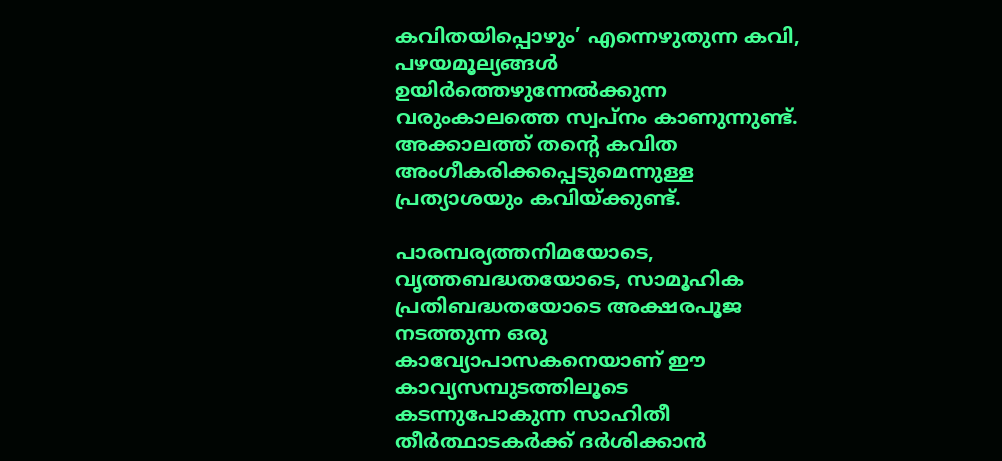കവിതയിപ്പൊഴും’ എന്നെഴുതുന്ന കവി, പഴയമൂല്യങ്ങള്‍ ഉയിര്‍ത്തെഴുന്നേല്‍ക്കുന്ന വരുംകാലത്തെ സ്വപ്നം കാണുന്നുണ്ട്‌. അക്കാലത്ത്‌ തന്റെ കവിത അംഗീകരിക്കപ്പെടുമെന്നുള്ള പ്രത്യാശയും കവിയ്‌ക്കുണ്ട്‌.

പാരമ്പര്യത്തനിമയോടെ, വൃത്തബദ്ധതയോടെ, സാമൂഹിക പ്രതിബദ്ധതയോടെ അക്ഷരപൂജ നടത്തുന്ന ഒരു കാവ്യോപാസകനെയാണ്‌ ഈ കാവ്യസമ്പുടത്തിലൂടെ കടന്നുപോകുന്ന സാഹിതീ തീര്‍ത്ഥാടകര്‍ക്ക്‌ ദര്‍ശിക്കാന്‍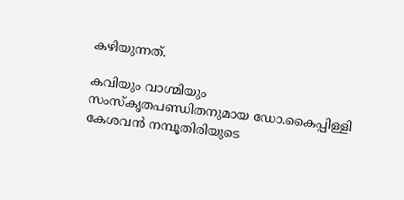കഴിയുന്നത്‌.

കവിയും വാഗ്മിയും സംസ്കൃതപണ്ഡിതനുമായ ഡോ.കൈപ്പിള്ളി കേശവന്‍ നമ്പൂതിരിയുടെ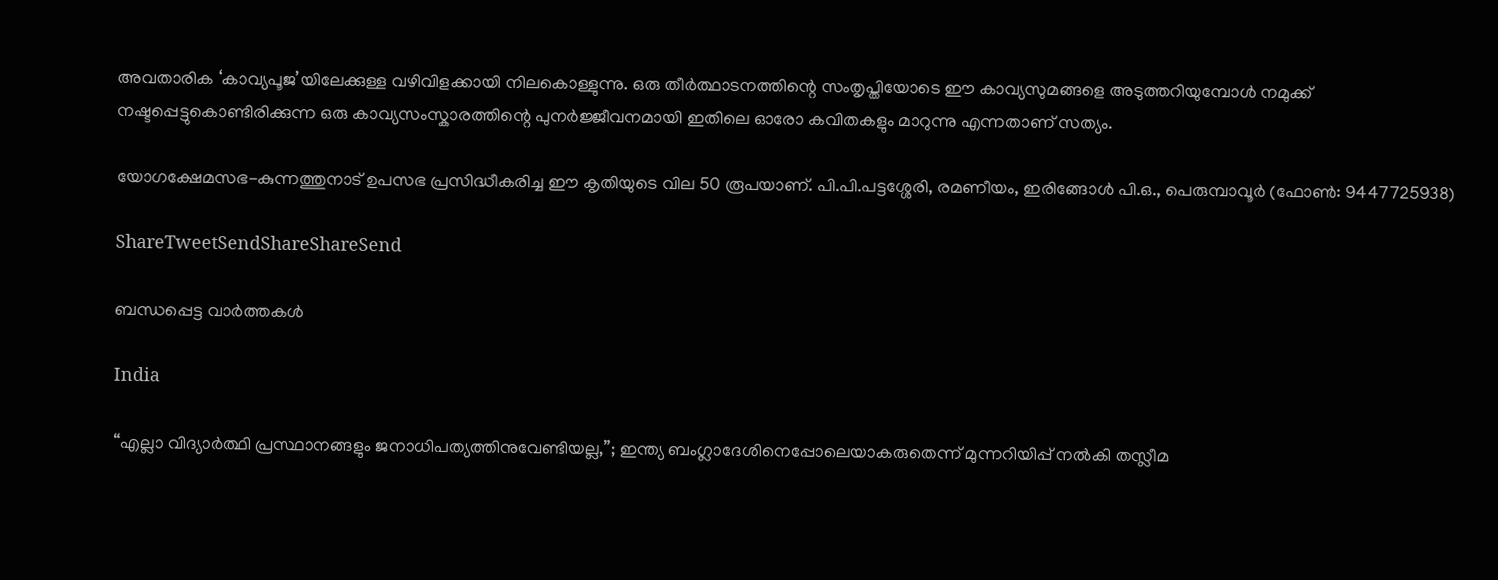അവതാരിക ‘കാവ്യപൂജ’യിലേക്കുള്ള വഴിവിളക്കായി നിലകൊള്ളുന്നു. ഒരു തീര്‍ത്ഥാടനത്തിന്റെ സംതൃപ്തിയോടെ ഈ കാവ്യസുമങ്ങളെ അടുത്തറിയുമ്പോള്‍ നമുക്ക്‌ നഷ്ടപ്പെട്ടുകൊണ്ടിരിക്കുന്ന ഒരു കാവ്യസംസ്കാരത്തിന്റെ പുനര്‍ജ്ജീവനമായി ഇതിലെ ഓരോ കവിതകളും മാറുന്നു എന്നതാണ്‌ സത്യം.

യോഗക്ഷേമസഭ-കുന്നത്തുനാട്‌ ഉപസഭ പ്രസിദ്ധീകരിച്ച ഈ കൃതിയുടെ വില 50 രൂപയാണ്‌. പി.പി.പട്ടശ്ശേരി, രമണീയം, ഇരിങ്ങോള്‍ പി.ഒ., പെരുമ്പാവൂര്‍ (ഫോണ്‍: 9447725938)

ShareTweetSendShareShareSend

ബന്ധപ്പെട്ട വാര്‍ത്തകള്‍

India

“എല്ലാ വിദ്യാർത്ഥി പ്രസ്ഥാനങ്ങളും ജനാധിപത്യത്തിനുവേണ്ടിയല്ല,”; ഇന്ത്യ ബംഗ്ലാദേശിനെപ്പോലെയാകരുതെന്ന് മുന്നറിയിപ്പ് നൽകി തസ്ലീമ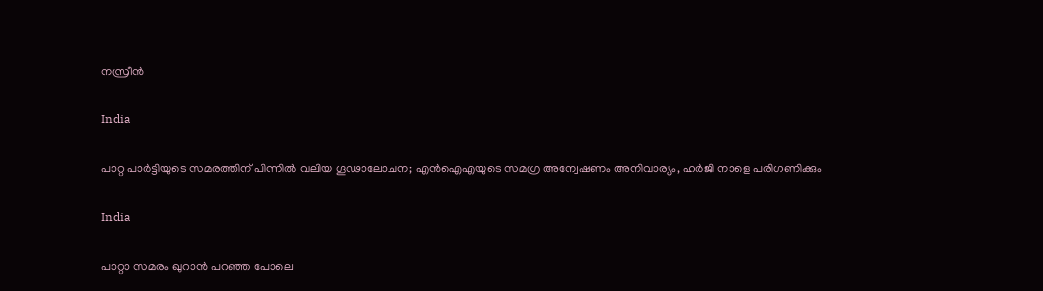നസ്രീൻ

India

പാറ്റ പാർട്ടിയുടെ സമരത്തിന് പിന്നിൽ വലിയ ഗൂഢാലോചന; എൻഐഎയുടെ സമഗ്ര അന്വേഷണം അനിവാര്യം, ഹർജി നാളെ പരിഗണിക്കും

India

പാറ്റാ സമരം ഖുറാൻ പറഞ്ഞ പോലെ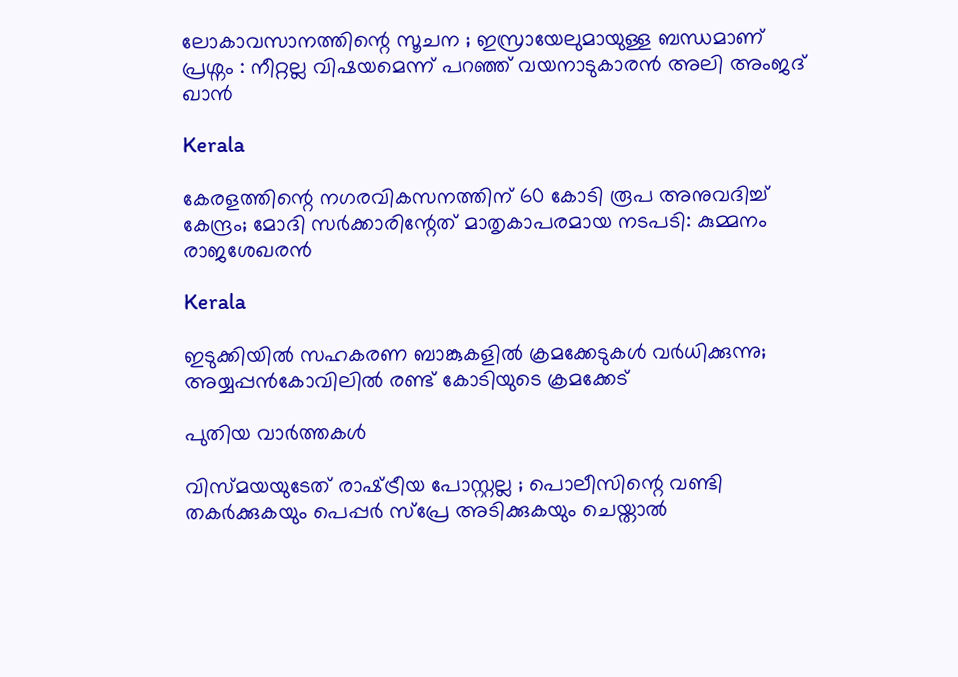ലോകാവസാനത്തിന്റെ സൂചന ; ഇസ്രായേലുമായുള്ള ബന്ധമാണ് പ്രശ്നം : നീറ്റല്ല വിഷയമെന്ന് പറഞ്ഞ് വയനാടുകാരൻ അലി അംജദ് ഖാൻ

Kerala

കേരളത്തിന്റെ നഗരവികസനത്തിന് 60 കോടി രൂപ അനുവദിച്ച് കേന്ദ്രം; മോദി സർക്കാരിന്റേത് മാതൃകാപരമായ നടപടി: കുമ്മനം രാജശേഖരൻ

Kerala

ഇടുക്കിയില്‍ സഹകരണ ബാങ്കുകളില്‍ ക്രമക്കേടുകള്‍ വര്‍ധിക്കുന്നു; അയ്യപ്പന്‍കോവിലില്‍ രണ്ട് കോടിയുടെ ക്രമക്കേട്

പുതിയ വാര്‍ത്തകള്‍

വിസ്മയയുടേത് രാഷ്‌ട്രീയ പോസ്റ്റല്ല ; പൊലീസിന്റെ വണ്ടി തകര്‍ക്കുകയും പെപ്പര്‍ സ്പ്രേ അടിക്കുകയും ചെയ്താല്‍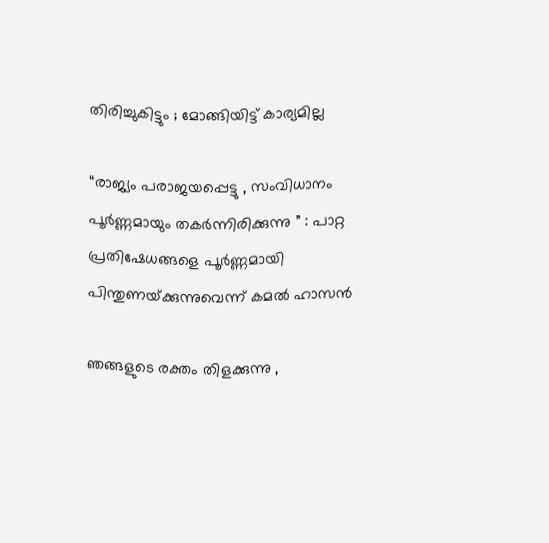തിരിച്ചുകിട്ടും ; മോങ്ങിയിട്ട് കാര്യമില്ല

“രാജ്യം പരാജയപ്പെട്ടു , സംവിധാനം പൂർണ്ണമായും തകർന്നിരിക്കുന്നു ” : പാറ്റ പ്രതിഷേധങ്ങളെ പൂർണ്ണമായി പിന്തുണയ്‌ക്കുന്നുവെന്ന് കമൽ ഹാസൻ

ഞങ്ങളുടെ രക്തം തിളക്കുന്നു ,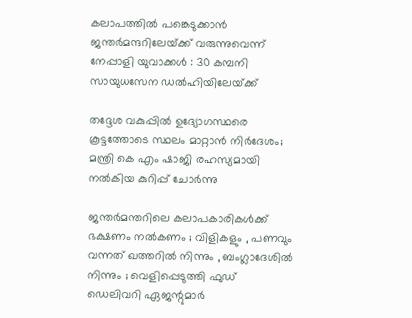കലാപത്തിൽ പങ്കെടുക്കാൻ ജന്തർമന്ദറിലേയ്‌ക്ക് വരുന്നുവെന്ന് നേപ്പാളി യുവാക്കൾ : 30 കമ്പനി സായുധസേന ഡൽഹിയിലേയ്‌ക്ക്

തദ്ദേശ വകുപ്പിൽ ഉദ്യോഗസ്ഥരെ കൂട്ടത്തോടെ സ്ഥലം മാറ്റാൻ നിർദേശം; മന്ത്രി കെ എം ഷാജി രഹസ്യമായി നൽകിയ കുറിപ്പ് ചോർന്നു

ജന്തർമന്തറിലെ കലാപകാരികൾക്ക് ഭക്ഷണം നൽകണം ; വിളികളും , പണവും വന്നത് ഖത്തറിൽ നിന്നും , ബംഗ്ലാദേശിൽ നിന്നും ; വെളിപ്പെടുത്തി ഫുഡ് ഡെലിവറി ഏജന്റുമാർ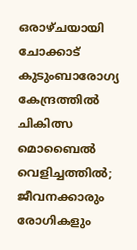ഒരാഴ്ചയായി ചോക്കാട് കുടുംബാരോഗ്യ കേന്ദ്രത്തിൽ ചികിത്സ മൊബൈൽ വെളിച്ചത്തിൽ; ജീവനക്കാരും രോഗികളും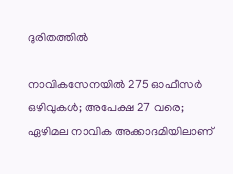ദുരിതത്തിൽ

നാവികസേനയില്‍ 275 ഓഫീസര്‍ ഒഴിവുകള്‍; അപേക്ഷ 27 വരെ; ഏഴിമല നാവിക അക്കാദമിയിലാണ്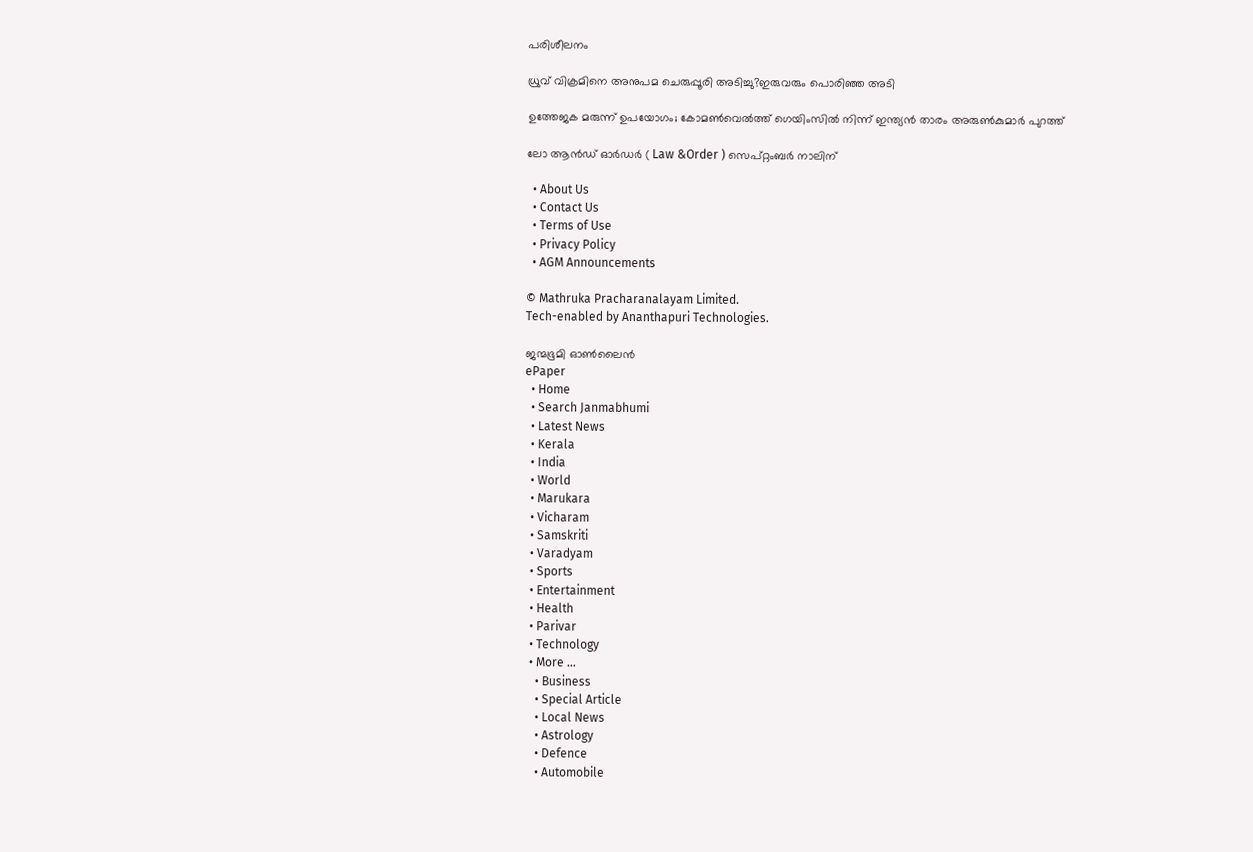പരിശീലനം

ധ്രുവ് വിക്രമിനെ അനുപമ ചെരുപ്പൂരി അടിച്ചു?ഇരുവരും പൊരിഞ്ഞ അടി

ഉത്തേജക മരുന്ന് ഉപയോഗം; കോമൺവെൽത്ത് ഗെയിംസിൽ നിന്ന് ഇന്ത്യൻ താരം അരുൺകുമാർ പുറത്ത്

ലോ ആൻഡ് ഓർഡർ ( Law &Order ) സെപ്റ്റംബർ നാലിന്

  • About Us
  • Contact Us
  • Terms of Use
  • Privacy Policy
  • AGM Announcements

© Mathruka Pracharanalayam Limited.
Tech-enabled by Ananthapuri Technologies.

ജന്മഭൂമി ഓണ്‍ലൈന്‍
ePaper
  • Home
  • Search Janmabhumi
  • Latest News
  • Kerala
  • India
  • World
  • Marukara
  • Vicharam
  • Samskriti
  • Varadyam
  • Sports
  • Entertainment
  • Health
  • Parivar
  • Technology
  • More …
    • Business
    • Special Article
    • Local News
    • Astrology
    • Defence
    • Automobile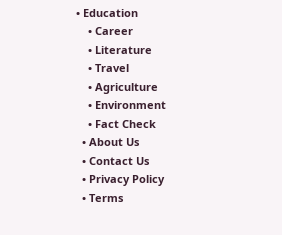• Education
    • Career
    • Literature
    • Travel
    • Agriculture
    • Environment
    • Fact Check
  • About Us
  • Contact Us
  • Privacy Policy
  • Terms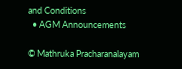and Conditions
  • AGM Announcements

© Mathruka Pracharanalayam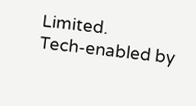Limited.
Tech-enabled by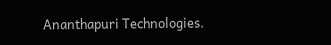Ananthapuri Technologies.